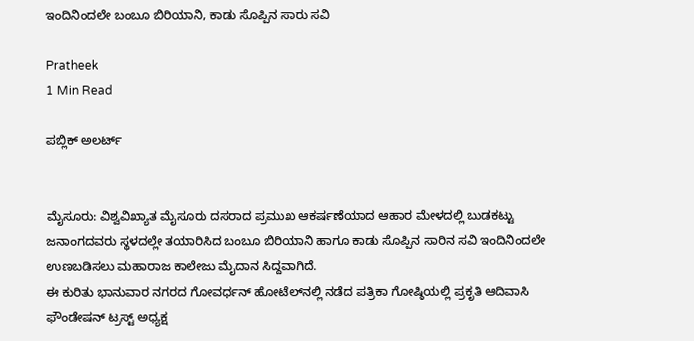ಇಂದಿನಿಂದಲೇ ಬಂಬೂ ಬಿರಿಯಾನಿ, ಕಾಡು ಸೊಪ್ಪಿನ ಸಾರು ಸವಿ

Pratheek
1 Min Read

ಪಬ್ಲಿಕ್ ಅಲರ್ಟ್


ಮೈಸೂರು: ವಿಶ್ವವಿಖ್ಯಾತ ಮೈಸೂರು ದಸರಾದ ಪ್ರಮುಖ ಆಕರ್ಷಣೆಯಾದ ಆಹಾರ ಮೇಳದಲ್ಲಿ ಬುಡಕಟ್ಟು ಜನಾಂಗದವರು ಸ್ಥಳದಲ್ಲೇ ತಯಾರಿಸಿದ ಬಂಬೂ ಬಿರಿಯಾನಿ ಹಾಗೂ ಕಾಡು ಸೊಪ್ಪಿನ ಸಾರಿನ ಸವಿ ಇಂದಿನಿಂದಲೇ ಉಣಬಡಿಸಲು ಮಹಾರಾಜ ಕಾಲೇಜು ಮೈದಾನ ಸಿದ್ದವಾಗಿದೆ.
ಈ ಕುರಿತು ಭಾನುವಾರ ನಗರದ ಗೋವರ್ಧನ್ ಹೋಟೆಲ್‍ನಲ್ಲಿ ನಡೆದ ಪತ್ರಿಕಾ ಗೋಷ್ಠಿಯಲ್ಲಿ ಪ್ರಕೃತಿ ಆದಿವಾಸಿ ಫೌಂಡೇಷನ್ ಟ್ರಸ್ಟ್ ಅಧ್ಯಕ್ಷ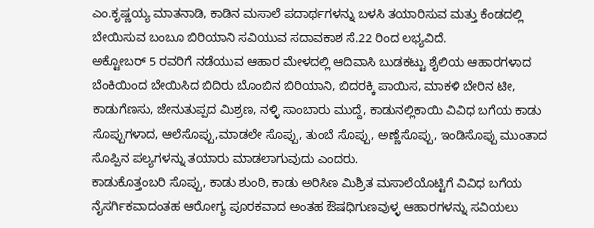ಎಂ.ಕೃಷ್ಣಯ್ಯ ಮಾತನಾಡಿ, ಕಾಡಿನ ಮಸಾಲೆ ಪದಾರ್ಥಗಳನ್ನು ಬಳಸಿ ತಯಾರಿಸುವ ಮತ್ತು ಕೆಂಡದಲ್ಲಿ ಬೇಯಿಸುವ ಬಂಬೂ ಬಿರಿಯಾನಿ ಸವಿಯುವ ಸದಾವಕಾಶ ಸೆ.22 ರಿಂದ ಲಭ್ಯವಿದೆ.
ಅಕ್ಟೋಬರ್ 5 ರವರಿಗೆ ನಡೆಯುವ ಆಹಾರ ಮೇಳದಲ್ಲಿ ಆದಿವಾಸಿ ಬುಡಕಟ್ಟು ಶೈಲಿಯ ಆಹಾರಗಳಾದ ಬೆಂಕಿಯಿಂದ ಬೇಯಿಸಿದ ಬಿದಿರು ಬೊಂಬಿನ ಬಿರಿಯಾನಿ, ಬಿದರಕ್ಕಿ ಪಾಯಿಸ, ಮಾಕಳಿ ಬೇರಿನ ಟೀ, ಕಾಡುಗೆಣಸು, ಜೇನುತುಪ್ಪದ ಮಿಶ್ರಣ, ನಳ್ಳಿ ಸಾಂಬಾರು ಮುದ್ದೆ, ಕಾಡುನಲ್ಲಿಕಾಯಿ ವಿವಿಧ ಬಗೆಯ ಕಾಡು ಸೊಪ್ಪುಗಳಾದ, ಆಲೆಸೊಪ್ಪು,ಮಾಡಲೇ ಸೊಪ್ಪು, ತುಂಬೆ ಸೊಪ್ಪು, ಅಣ್ಣೆಸೊಪ್ಪು, ಇಂಡಿಸೊಪ್ಪು ಮುಂತಾದ ಸೊಪ್ಪಿನ ಪಲ್ಯಗಳನ್ನು ತಯಾರು ಮಾಡಲಾಗುವುದು ಎಂದರು.
ಕಾಡುಕೊತ್ತಂಬರಿ ಸೊಪ್ಪು, ಕಾಡು ಶುಂಠಿ, ಕಾಡು ಅರಿಸಿಣ ಮಿಶ್ರಿತ ಮಸಾಲೆಯೊಟ್ಟಿಗೆ ವಿವಿಧ ಬಗೆಯ ನೈಸರ್ಗಿಕವಾದಂತಹ ಆರೋಗ್ಯ ಪೂರಕವಾದ ಅಂತಹ ಔಷಧಿಗುಣವುಳ್ಳ ಆಹಾರಗಳನ್ನು ಸವಿಯಲು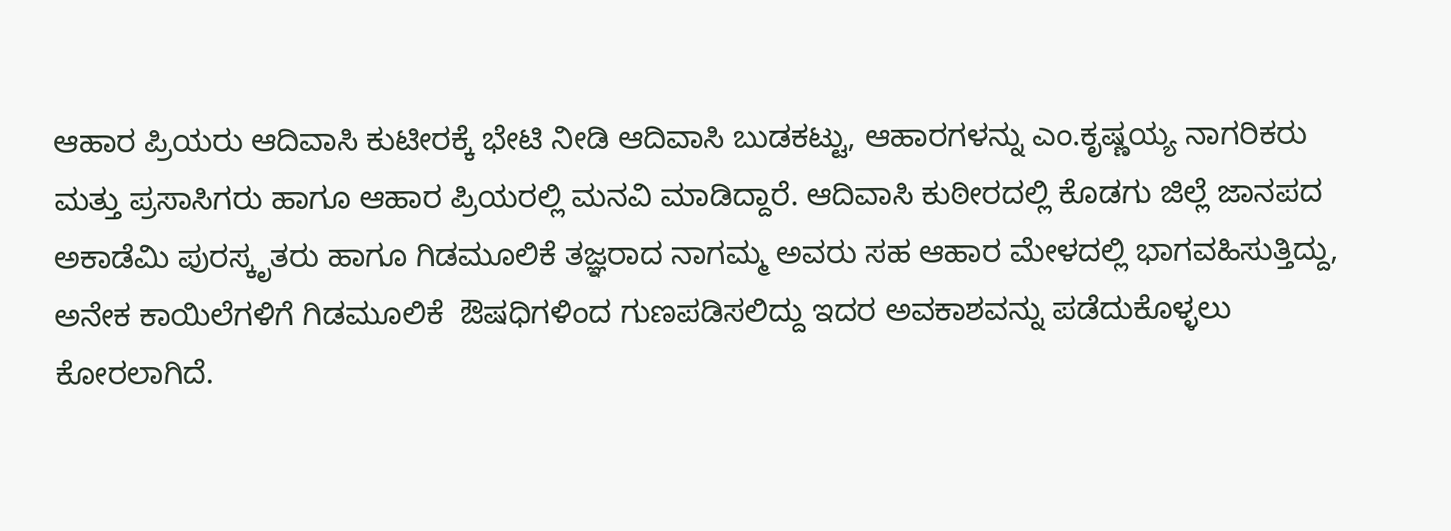ಆಹಾರ ಪ್ರಿಯರು ಆದಿವಾಸಿ ಕುಟೀರಕ್ಕೆ ಭೇಟಿ ನೀಡಿ ಆದಿವಾಸಿ ಬುಡಕಟ್ಟು, ಆಹಾರಗಳನ್ನು ಎಂ.ಕೃಷ್ಣಯ್ಯ ನಾಗರಿಕರು ಮತ್ತು ಪ್ರಸಾಸಿಗರು ಹಾಗೂ ಆಹಾರ ಪ್ರಿಯರಲ್ಲಿ ಮನವಿ ಮಾಡಿದ್ದಾರೆ. ಆದಿವಾಸಿ ಕುಠೀರದಲ್ಲಿ ಕೊಡಗು ಜಿಲ್ಲೆ ಜಾನಪದ ಅಕಾಡೆಮಿ ಪುರಸ್ಕೃತರು ಹಾಗೂ ಗಿಡಮೂಲಿಕೆ ತಜ್ಞರಾದ ನಾಗಮ್ಮ ಅವರು ಸಹ ಆಹಾರ ಮೇಳದಲ್ಲಿ ಭಾಗವಹಿಸುತ್ತಿದ್ದು, ಅನೇಕ ಕಾಯಿಲೆಗಳಿಗೆ ಗಿಡಮೂಲಿಕೆ  ಔಷಧಿಗಳಿಂದ ಗುಣಪಡಿಸಲಿದ್ದು ಇದರ ಅವಕಾಶವನ್ನು ಪಡೆದುಕೊಳ್ಳಲು ಕೋರಲಾಗಿದೆ.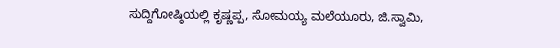ಸುದ್ದಿಗೋಷ್ಠಿಯಲ್ಲಿ ಕೃಷ್ಣಪ್ಪ, ಸೋಮಯ್ಯ ಮಲೆಯೂರು, ಜಿ.ಸ್ವಾಮಿ,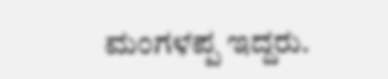ಮಂಗಳಪ್ಪ ಇದ್ದರು.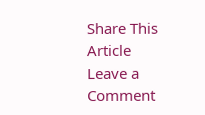Share This Article
Leave a Comment